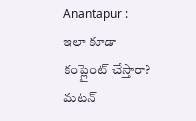Anantapur : ఇలా కూడా కంప్లైంట్ చేస్తారా? మటన్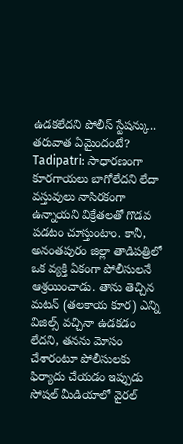ఉడకలేదని పోలీస్ స్టేషన్కు.. తరువాత ఏమైందంటే?
Tadipatri: సాధారణంగా కూరగాయలు బాగోలేదని లేదా వస్తువులు నాసిరకంగా ఉన్నాయని విక్రేతలతో గొడవ పడటం చూస్తుంటాం. కానీ, అనంతపురం జిల్లా తాడిపత్రిలో ఒక వ్యక్తి ఏకంగా పోలీసులనే ఆశ్రయించాడు. తాను తెచ్చిన మటన్ (తలకాయ కూర) ఎన్ని విజిల్స్ వచ్చినా ఉడకడం లేదని, తనను మోసం చేశారంటూ పోలీసులకు ఫిర్యాదు చేయడం ఇప్పుడు సోషల్ మీడియాలో వైరల్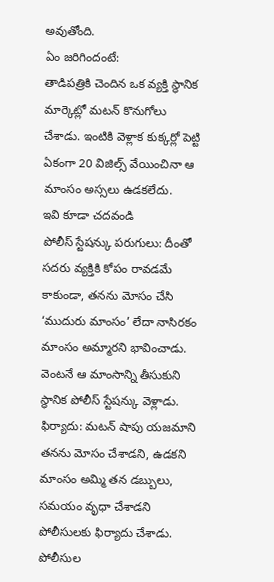అవుతోంది.
ఏం జరిగిందంటే:
తాడిపత్రికి చెందిన ఒక వ్యక్తి స్థానిక మార్కెట్లో మటన్ కొనుగోలు చేశాడు. ఇంటికి వెళ్లాక కుక్కర్లో పెట్టి ఏకంగా 20 విజిల్స్ వేయించినా ఆ మాంసం అస్సలు ఉడకలేదు.
ఇవి కూడా చదవండి
పోలీస్ స్టేషన్కు పరుగులు: దీంతో సదరు వ్యక్తికి కోపం రావడమే కాకుండా, తనను మోసం చేసి ‘ముదురు మాంసం’ లేదా నాసిరకం మాంసం అమ్మారని భావించాడు. వెంటనే ఆ మాంసాన్ని తీసుకుని స్థానిక పోలీస్ స్టేషన్కు వెళ్లాడు.
ఫిర్యాదు: మటన్ షాపు యజమాని తనను మోసం చేశాడని, ఉడకని మాంసం అమ్మి తన డబ్బులు, సమయం వృధా చేశాడని పోలీసులకు ఫిర్యాదు చేశాడు.
పోలీసుల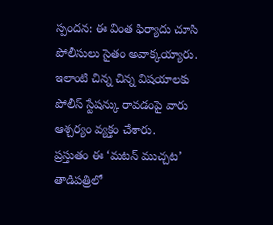స్పందన: ఈ వింత ఫిర్యాదు చూసి పోలీసులు సైతం అవాక్కయ్యారు. ఇలాంటి చిన్న చిన్న విషయాలకు పోలీస్ స్టేషన్కు రావడంపై వారు ఆశ్చర్యం వ్యక్తం చేశారు.
ప్రస్తుతం ఈ ‘మటన్ ముచ్చట’ తాడిపత్రిలో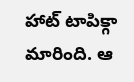హాట్ టాపిక్గా మారింది. ఆ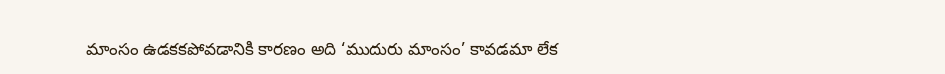మాంసం ఉడకకపోవడానికి కారణం అది ‘ముదురు మాంసం’ కావడమా లేక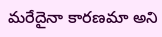మరేదైనా కారణమా అని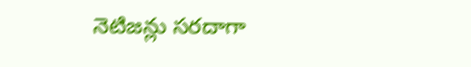నెటిజన్లు సరదాగా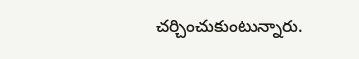చర్చించుకుంటున్నారు.